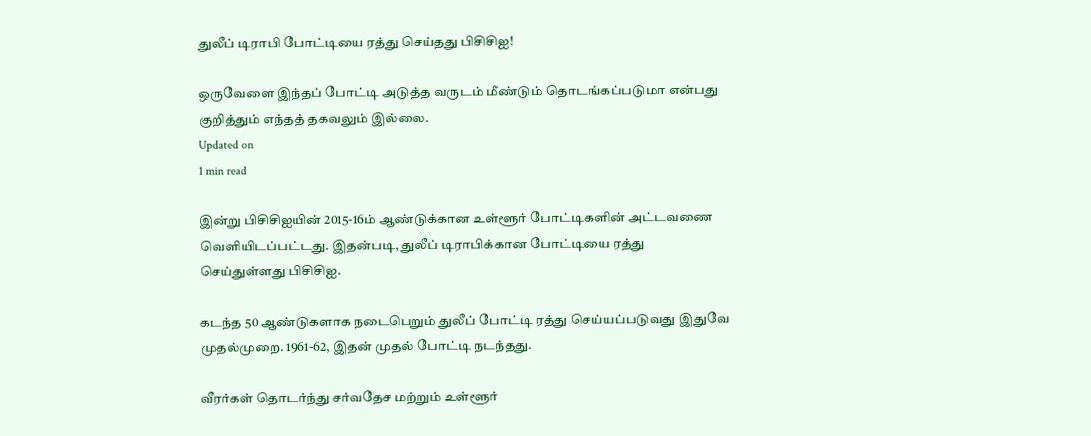துலீப் டிராபி போட்டியை ரத்து செய்தது பிசிசிஐ!

ஒருவேளை இந்தப் போட்டி அடுத்த வருடம் மீண்டும் தொடங்கப்படுமா என்பது குறித்தும் எந்தத் தகவலும் இல்லை.
Updated on
1 min read

இன்று பிசிசிஐயின் 2015-16ம் ஆண்டுக்கான உள்ளூர் போட்டிகளின் அட்டவணை வெளியிடப்பட்டது. இதன்படி, துலீப் டிராபிக்கான போட்டியை ரத்து செய்துள்ளது பிசிசிஐ.

கடந்த 50 ஆண்டுகளாக நடைபெறும் துலீப் போட்டி ரத்து செய்யப்படுவது இதுவே முதல்முறை. 1961-62, இதன் முதல் போட்டி நடந்தது.

வீரர்கள் தொடர்ந்து சர்வதேச மற்றும் உள்ளூர்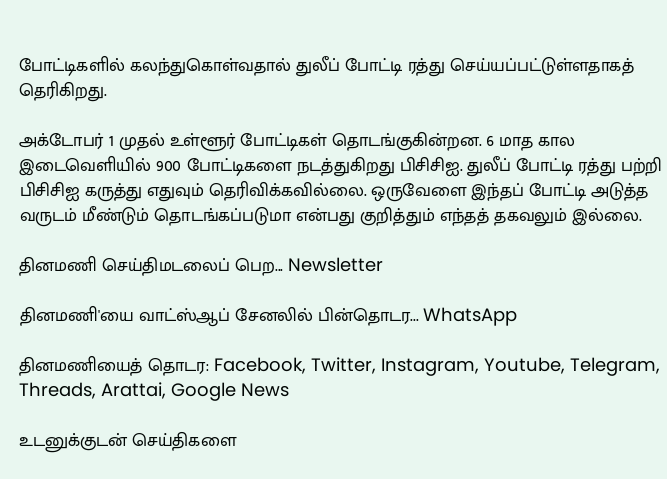போட்டிகளில் கலந்துகொள்வதால் துலீப் போட்டி ரத்து செய்யப்பட்டுள்ளதாகத் தெரிகிறது.

அக்டோபர் 1 முதல் உள்ளூர் போட்டிகள் தொடங்குகின்றன. 6 மாத கால இடைவெளியில் 900 போட்டிகளை நடத்துகிறது பிசிசிஐ. துலீப் போட்டி ரத்து பற்றி பிசிசிஐ கருத்து எதுவும் தெரிவிக்கவில்லை. ஒருவேளை இந்தப் போட்டி அடுத்த வருடம் மீண்டும் தொடங்கப்படுமா என்பது குறித்தும் எந்தத் தகவலும் இல்லை.

தினமணி செய்திமடலைப் பெற... Newsletter

தினமணி'யை வாட்ஸ்ஆப் சேனலில் பின்தொடர... WhatsApp

தினமணியைத் தொடர: Facebook, Twitter, Instagram, Youtube, Telegram, Threads, Arattai, Google News

உடனுக்குடன் செய்திகளை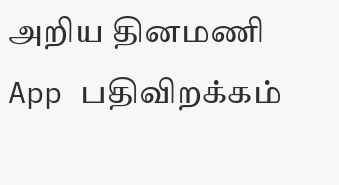அறிய தினமணி App பதிவிறக்கம்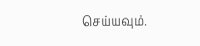செய்யவும்.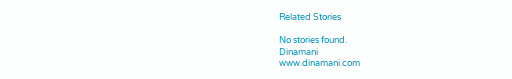Related Stories

No stories found.
Dinamani
www.dinamani.com